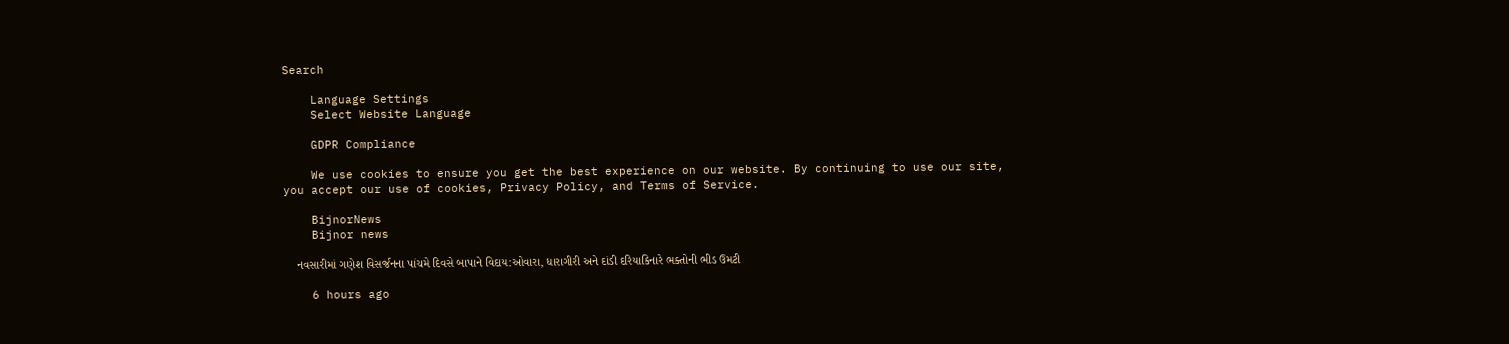Search

    Language Settings
    Select Website Language

    GDPR Compliance

    We use cookies to ensure you get the best experience on our website. By continuing to use our site, you accept our use of cookies, Privacy Policy, and Terms of Service.

    BijnorNews
    Bijnor news

    નવસારીમાં ગણેશ વિસર્જનના પાંચમે દિવસે બાપાને વિદાય:ઓવારા, ધારાગીરી અને દાંડી દરિયાકિનારે ભક્તોની ભીડ ઉમટી

    6 hours ago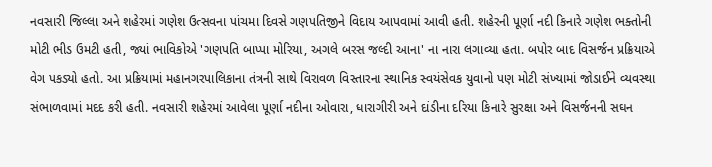નવસારી જિલ્લા અને શહેરમાં ગણેશ ઉત્સવના પાંચમા દિવસે ગણપતિજીને વિદાય આપવામાં આવી હતી. શહેરની પૂર્ણા નદી કિનારે ગણેશ ભક્તોની મોટી ભીડ ઉમટી હતી, જ્યાં ભાવિકોએ 'ગણપતિ બાપ્પા મોરિયા, અગલે બરસ જલ્દી આના' ના નારા લગાવ્યા હતા. બપોર બાદ વિસર્જન પ્રક્રિયાએ વેગ પકડ્યો હતો. આ પ્રક્રિયામાં મહાનગરપાલિકાના તંત્રની સાથે વિરાવળ વિસ્તારના સ્થાનિક સ્વયંસેવક યુવાનો પણ મોટી સંખ્યામાં જોડાઈને વ્યવસ્થા સંભાળવામાં મદદ કરી હતી. નવસારી શહેરમાં આવેલા પૂર્ણા નદીના ઓવારા, ધારાગીરી અને દાંડીના દરિયા કિનારે સુરક્ષા અને વિસર્જનની સઘન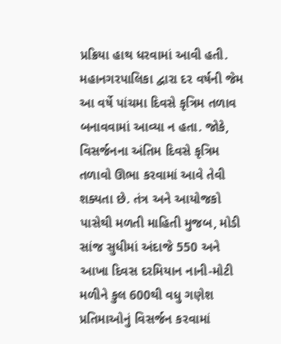પ્રક્રિયા હાથ ધરવામાં આવી હતી. મહાનગરપાલિકા દ્વારા દર વર્ષની જેમ આ વર્ષે પાંચમા દિવસે કૃત્રિમ તળાવ બનાવવામાં આવ્યા ન હતા. જોકે, વિસર્જનના અંતિમ દિવસે કૃત્રિમ તળાવો ઊભા કરવામાં આવે તેવી શક્યતા છે. તંત્ર અને આયોજકો પાસેથી મળતી માહિતી મુજબ, મોડી સાંજ સુધીમાં અંદાજે 550 અને આખા દિવસ દરમિયાન નાની-મોટી મળીને કુલ 600થી વધુ ગણેશ પ્રતિમાઓનું વિસર્જન કરવામાં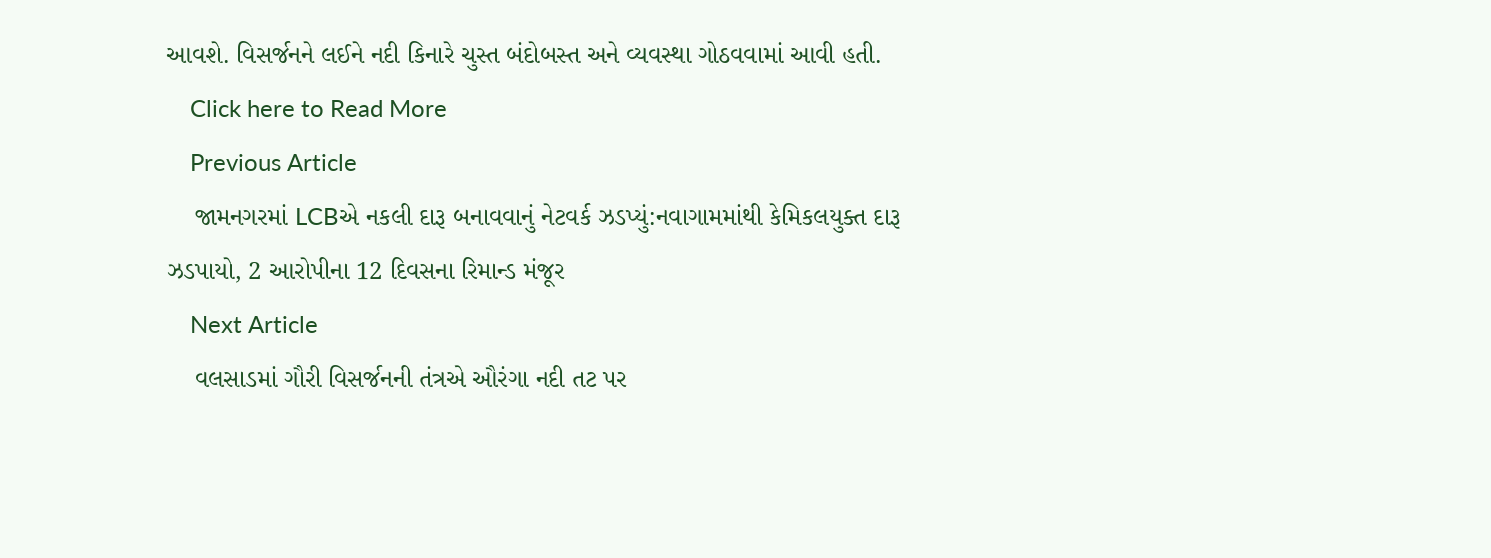આવશે. વિસર્જનને લઈને નદી કિનારે ચુસ્ત બંદોબસ્ત અને વ્યવસ્થા ગોઠવવામાં આવી હતી.
    Click here to Read More
    Previous Article
    જામનગરમાં LCBએ નકલી દારૂ બનાવવાનું નેટવર્ક ઝડપ્યું:નવાગામમાંથી કેમિકલયુક્ત દારૂ ઝડપાયો, 2 આરોપીના 12 દિવસના રિમાન્ડ મંજૂર
    Next Article
    વલસાડમાં ગૌરી વિસર્જનની તંત્રએ ઔરંગા નદી તટ પર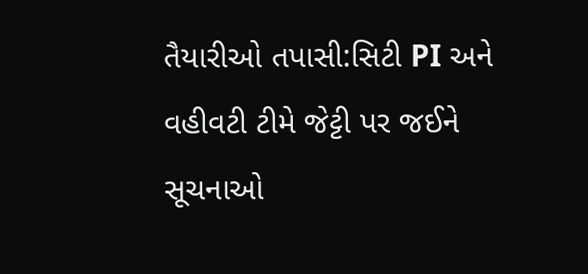તૈયારીઓ તપાસી:સિટી PI અને વહીવટી ટીમે જેટ્ટી પર જઈને સૂચનાઓ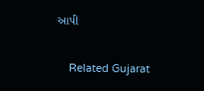આપી

    Related Gujarat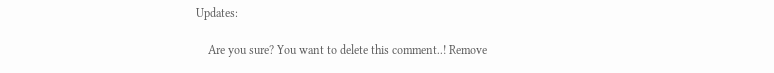Updates:

    Are you sure? You want to delete this comment..! Remove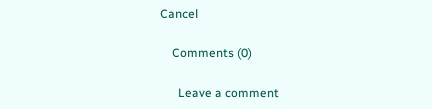Cancel

    Comments (0)

      Leave a comment